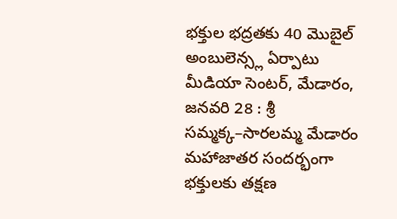భక్తుల భద్రతకు 40 మొబైల్ అంబులెన్స్ల ఏర్పాటు
మీడియా సెంటర్, మేడారం, జనవరి 28 : శ్రీ సమ్మక్క–సారలమ్మ మేడారం మహాజాతర సందర్భంగా భక్తులకు తక్షణ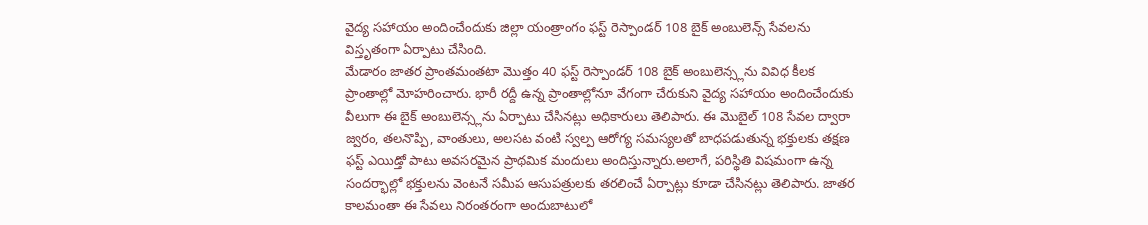వైద్య సహాయం అందించేందుకు జిల్లా యంత్రాంగం ఫస్ట్ రెస్పాండర్ 108 బైక్ అంబులెన్స్ సేవలను విస్తృతంగా ఏర్పాటు చేసింది.
మేడారం జాతర ప్రాంతమంతటా మొత్తం 40 ఫస్ట్ రెస్పాండర్ 108 బైక్ అంబులెన్స్లను వివిధ కీలక ప్రాంతాల్లో మోహరించారు. భారీ రద్దీ ఉన్న ప్రాంతాల్లోనూ వేగంగా చేరుకుని వైద్య సహాయం అందించేందుకు వీలుగా ఈ బైక్ అంబులెన్స్లను ఏర్పాటు చేసినట్లు అధికారులు తెలిపారు. ఈ మొబైల్ 108 సేవల ద్వారా జ్వరం, తలనొప్పి, వాంతులు, అలసట వంటి స్వల్ప ఆరోగ్య సమస్యలతో బాధపడుతున్న భక్తులకు తక్షణ ఫస్ట్ ఎయిడ్తో పాటు అవసరమైన ప్రాథమిక మందులు అందిస్తున్నారు.అలాగే, పరిస్థితి విషమంగా ఉన్న సందర్భాల్లో భక్తులను వెంటనే సమీప ఆసుపత్రులకు తరలించే ఏర్పాట్లు కూడా చేసినట్లు తెలిపారు. జాతర కాలమంతా ఈ సేవలు నిరంతరంగా అందుబాటులో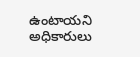ఉంటాయని అధికారులు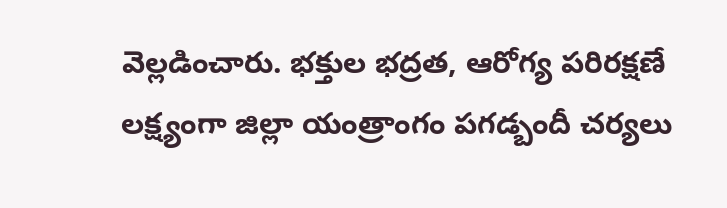వెల్లడించారు. భక్తుల భద్రత, ఆరోగ్య పరిరక్షణే లక్ష్యంగా జిల్లా యంత్రాంగం పగడ్బందీ చర్యలు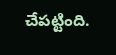చేపట్టింది.